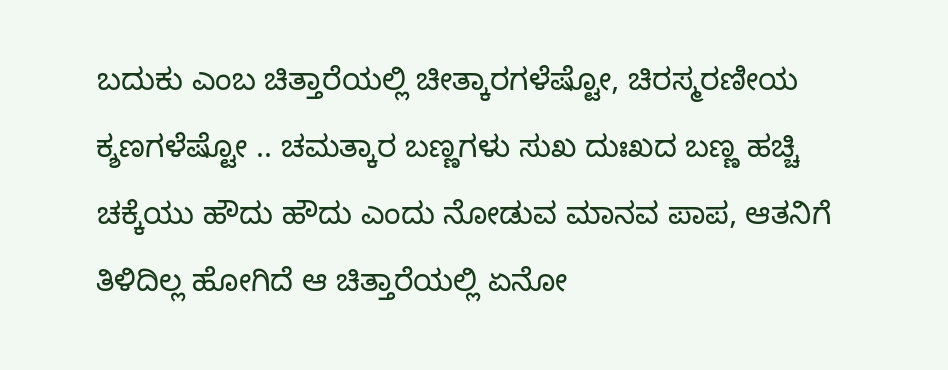ಬದುಕು ಎಂಬ ಚಿತ್ತಾರೆಯಲ್ಲಿ ಚೀತ್ಕಾರಗಳೆಷ್ಟೋ, ಚಿರಸ್ಮರಣೀಯ ಕ್ಶಣಗಳೆಷ್ಟೋ .. ಚಮತ್ಕಾರ ಬಣ್ಣಗಳು ಸುಖ ದುಃಖದ ಬಣ್ಣ ಹಚ್ಚಿ ಚಕ್ಕೆಯು ಹೌದು ಹೌದು ಎಂದು ನೋಡುವ ಮಾನವ ಪಾಪ, ಆತನಿಗೆ ತಿಳಿದಿಲ್ಲ ಹೋಗಿದೆ ಆ ಚಿತ್ತಾರೆಯಲ್ಲಿ ಏನೋ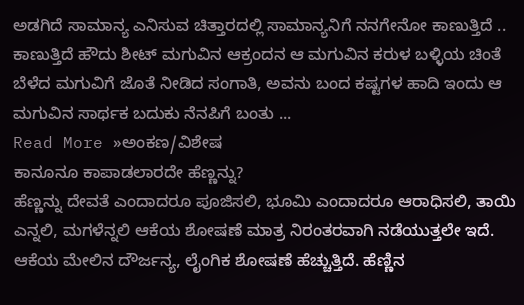ಅಡಗಿದೆ ಸಾಮಾನ್ಯ ಎನಿಸುವ ಚಿತ್ತಾರದಲ್ಲಿ ಸಾಮಾನ್ಯನಿಗೆ ನನಗೇನೋ ಕಾಣುತ್ತಿದೆ .. ಕಾಣುತ್ತಿದೆ ಹೌದು ಶೀಟ್ ಮಗುವಿನ ಆಕ್ರಂದನ ಆ ಮಗುವಿನ ಕರುಳ ಬಳ್ಳಿಯ ಚಿಂತೆ ಬೆಳೆದ ಮಗುವಿಗೆ ಜೊತೆ ನೀಡಿದ ಸಂಗಾತಿ, ಅವನು ಬಂದ ಕಷ್ಟಗಳ ಹಾದಿ ಇಂದು ಆ ಮಗುವಿನ ಸಾರ್ಥಕ ಬದುಕು ನೆನಪಿಗೆ ಬಂತು ...
Read More »ಅಂಕಣ/ವಿಶೇಷ
ಕಾನೂನೂ ಕಾಪಾಡಲಾರದೇ ಹೆಣ್ಣನ್ನು?
ಹೆಣ್ಣನ್ನು ದೇವತೆ ಎಂದಾದರೂ ಪೂಜಿಸಲಿ, ಭೂಮಿ ಎಂದಾದರೂ ಆರಾಧಿಸಲಿ, ತಾಯಿ ಎನ್ನಲಿ, ಮಗಳೆನ್ನಲಿ ಆಕೆಯ ಶೋಷಣೆ ಮಾತ್ರ ನಿರಂತರವಾಗಿ ನಡೆಯುತ್ತಲೇ ಇದೆ. ಆಕೆಯ ಮೇಲಿನ ದೌರ್ಜನ್ಯ, ಲೈಂಗಿಕ ಶೋಷಣೆ ಹೆಚ್ಚುತ್ತಿದೆ. ಹೆಣ್ಣಿನ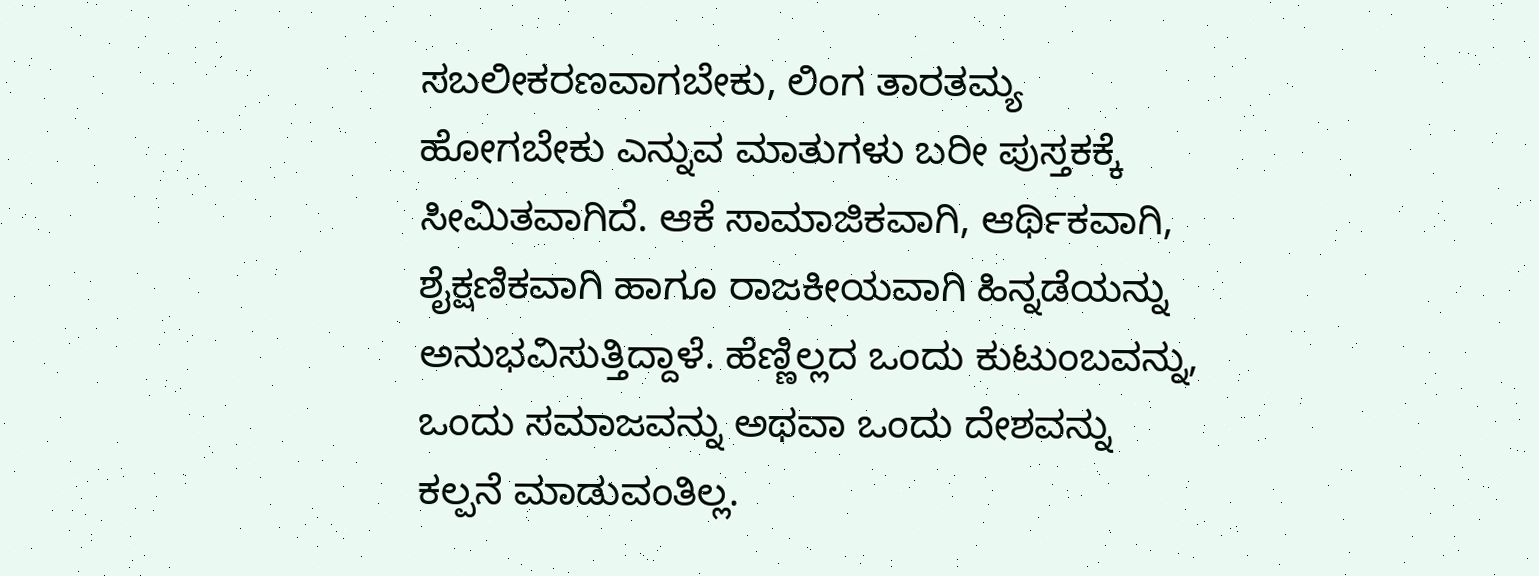ಸಬಲೀಕರಣವಾಗಬೇಕು, ಲಿಂಗ ತಾರತಮ್ಯ ಹೋಗಬೇಕು ಎನ್ನುವ ಮಾತುಗಳು ಬರೀ ಪುಸ್ತಕಕ್ಕೆ ಸೀಮಿತವಾಗಿದೆ. ಆಕೆ ಸಾಮಾಜಿಕವಾಗಿ, ಆರ್ಥಿಕವಾಗಿ, ಶೈಕ್ಷಣಿಕವಾಗಿ ಹಾಗೂ ರಾಜಕೀಯವಾಗಿ ಹಿನ್ನಡೆಯನ್ನು ಅನುಭವಿಸುತ್ತಿದ್ದಾಳೆ. ಹೆಣ್ಣಿಲ್ಲದ ಒಂದು ಕುಟುಂಬವನ್ನು, ಒಂದು ಸಮಾಜವನ್ನು ಅಥವಾ ಒಂದು ದೇಶವನ್ನು ಕಲ್ಪನೆ ಮಾಡುವಂತಿಲ್ಲ.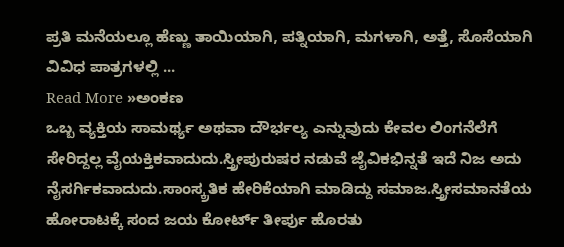ಪ್ರತಿ ಮನೆಯಲ್ಲೂ ಹೆಣ್ಣು ತಾಯಿಯಾಗಿ, ಪತ್ನಿಯಾಗಿ, ಮಗಳಾಗಿ, ಅತ್ತೆ, ಸೊಸೆಯಾಗಿ ವಿವಿಧ ಪಾತ್ರಗಳಲ್ಲಿ ...
Read More »ಅಂಕಣ
ಒಬ್ಬ ವ್ಯಕ್ತಿಯ ಸಾಮರ್ಥ್ಯ ಅಥವಾ ದೌರ್ಭಲ್ಯ ಎನ್ನುವುದು ಕೇವಲ ಲಿಂಗನೆಲೆಗೆ ಸೇರಿದ್ದಲ್ಲ ವೈಯಕ್ತಿಕವಾದುದು.ಸ್ತ್ರೀಪುರುಷರ ನಡುವೆ ಜೈವಿಕಭಿನ್ನತೆ ಇದೆ ನಿಜ ಅದು ನೈಸರ್ಗಿಕವಾದುದು.ಸಾಂಸ್ಕ್ರತಿಕ ಹೇರಿಕೆಯಾಗಿ ಮಾಡಿದ್ದು ಸಮಾಜ.ಸ್ತ್ರೀಸಮಾನತೆಯ ಹೋರಾಟಕ್ಕೆ ಸಂದ ಜಯ ಕೋರ್ಟ್ ತೀರ್ಪು ಹೊರತು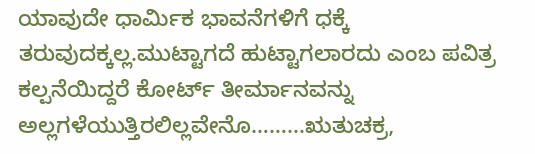ಯಾವುದೇ ಧಾರ್ಮಿಕ ಭಾವನೆಗಳಿಗೆ ಧಕ್ಕೆ ತರುವುದಕ್ಕಲ್ಲ.ಮುಟ್ಟಾಗದೆ ಹುಟ್ಟಾಗಲಾರದು ಎಂಬ ಪವಿತ್ರ ಕಲ್ಪನೆಯಿದ್ದರೆ ಕೋರ್ಟ್ ತೀರ್ಮಾನವನ್ನು ಅಲ್ಲಗಳೆಯುತ್ತಿರಲಿಲ್ಲವೇನೊ……...ಋತುಚಕ್ರ,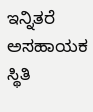ಇನ್ನಿತರೆ ಅಸಹಾಯಕ ಸ್ಥಿತಿ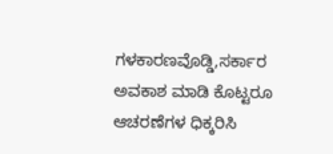ಗಳಕಾರಣವೊಡ್ಡಿ,ಸರ್ಕಾರ ಅವಕಾಶ ಮಾಡಿ ಕೊಟ್ಟರೂ ಆಚರಣೆಗಳ ಧಿಕ್ಕರಿಸಿ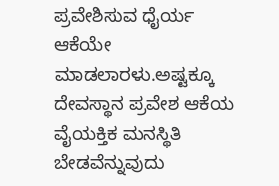ಪ್ರವೇಶಿಸುವ ಧೈರ್ಯ ಆಕೆಯೇ ಮಾಡಲಾರಳು.ಅಷ್ಟಕ್ಕೂ ದೇವಸ್ಥಾನ ಪ್ರವೇಶ ಆಕೆಯ ವೈಯಕ್ತಿಕ ಮನಸ್ಥಿತಿ ಬೇಡವೆನ್ನುವುದು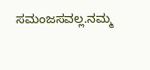ಸಮಂಜಸವಲ್ಲ.ನಮ್ಮ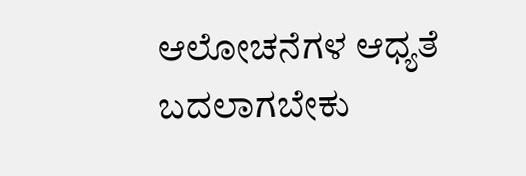ಆಲೋಚನೆಗಳ ಆಧ್ಯತೆ ಬದಲಾಗಬೇಕು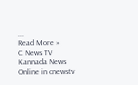...
Read More »
C News TV Kannada News Online in cnewstv